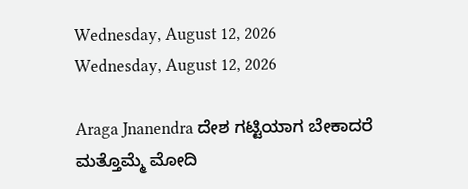Wednesday, August 12, 2026
Wednesday, August 12, 2026

Araga Jnanendra ದೇಶ ಗಟ್ಟಿಯಾಗ ಬೇಕಾದರೆ ಮತ್ತೊಮ್ಮೆ ಮೋದಿ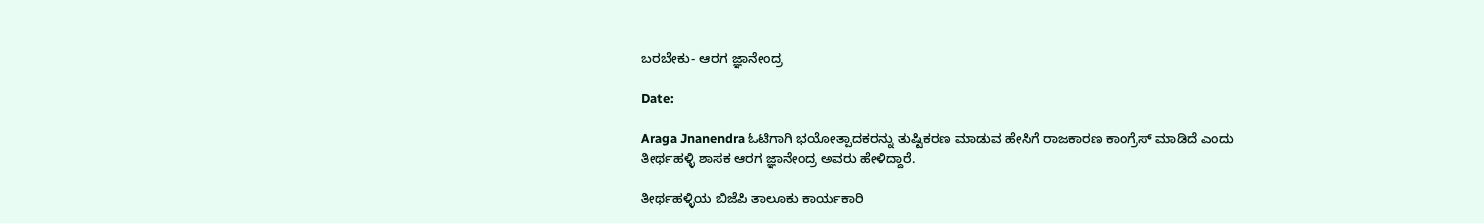ಬರಬೇಕು- ಆರಗ ಜ್ಞಾನೇಂದ್ರ

Date:

Araga Jnanendra ಓಟಿಗಾಗಿ ಭಯೋತ್ಪಾದಕರನ್ನು ತುಷ್ಟಿಕರಣ ಮಾಡುವ ಹೇಸಿಗೆ ರಾಜಕಾರಣ ಕಾಂಗ್ರೆಸ್ ಮಾಡಿದೆ ಎಂದು ತೀರ್ಥಹಳ್ಳಿ ಶಾಸಕ ಆರಗ ಜ್ಞಾನೇಂದ್ರ ಅವರು ಹೇಳಿದ್ದಾರೆ.

ತೀರ್ಥಹಳ್ಳಿಯ ಬಿಜೆಪಿ ತಾಲೂಕು ಕಾರ್ಯಕಾರಿ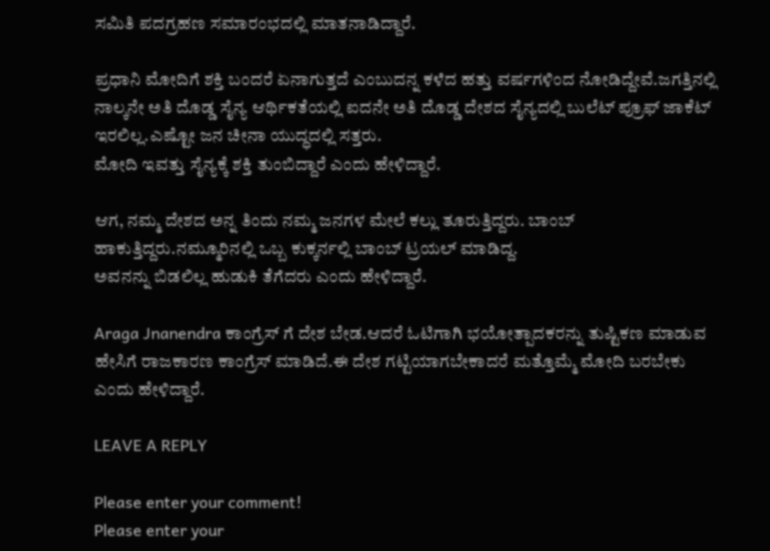ಸಮಿತಿ ಪದಗ್ರಹಣ ಸಮಾರಂಭದಲ್ಲಿ ಮಾತನಾಡಿದ್ದಾರೆ.

ಪ್ರಧಾನಿ ಮೋದಿಗೆ ಶಕ್ತಿ ಬಂದರೆ ಏನಾಗುತ್ತದೆ ಎಂಬುದನ್ನ ಕಳೆದ ಹತ್ತು ವರ್ಷಗಳಿಂದ ನೋಡಿದ್ದೇವೆ.ಜಗತ್ತಿನಲ್ಲಿ ನಾಲ್ಕನೇ ಅತಿ ದೊಡ್ಡ ಸೈನ್ಯ ಆರ್ಥಿಕತೆಯಲ್ಲಿ ಐದನೇ ಅತಿ ದೊಡ್ಡ ದೇಶದ ಸೈನ್ಯದಲ್ಲಿ ಬುಲೆಟ್ ಪ್ರೂಫ್ ಜಾಕೆಟ್ ಇರಲಿಲ್ಲ.ಎಷ್ಟೋ ಜನ ಚೀನಾ ಯುದ್ಧದಲ್ಲಿ ಸತ್ತರು.
ಮೋದಿ ಇವತ್ತು ಸೈನ್ಯಕ್ಕೆ ಶಕ್ತಿ ತುಂಬಿದ್ದಾರೆ ಎಂದು ಹೇಳಿದ್ದಾರೆ.

ಆಗ, ನಮ್ಮ ದೇಶದ ಅನ್ನ ತಿಂದು ನಮ್ಮ ಜನಗಳ ಮೇಲೆ ಕಲ್ಲು ತೂರುತ್ತಿದ್ದರು. ಬಾಂಬ್ ಹಾಕುತ್ತಿದ್ದರು.ನಮ್ಮೂರಿನಲ್ಲಿ ಒಬ್ಬ ಕುಕ್ಕರ್ನಲ್ಲಿ ಬಾಂಬ್ ಟ್ರಯಲ್ ಮಾಡಿದ್ದ.
ಅವನನ್ನು ಬಿಡಲಿಲ್ಲ ಹುಡುಕಿ ತೆಗೆದರು ಎಂದು ಹೇಳಿದ್ದಾರೆ.

Araga Jnanendra ಕಾಂಗ್ರೆಸ್ ಗೆ ದೇಶ ಬೇಡ.ಆದರೆ ಓಟಿಗಾಗಿ ಭಯೋತ್ಪಾದಕರನ್ನು ತುಷ್ಟಿಕಣ ಮಾಡುವ ಹೇಸಿಗೆ ರಾಜಕಾರಣ ಕಾಂಗ್ರೆಸ್ ಮಾಡಿದೆ.ಈ ದೇಶ ಗಟ್ಟಿಯಾಗಬೇಕಾದರೆ ಮತ್ತೊಮ್ಮೆ ಮೋದಿ ಬರಬೇಕು ಎಂದು ಹೇಳಿದ್ದಾರೆ.

LEAVE A REPLY

Please enter your comment!
Please enter your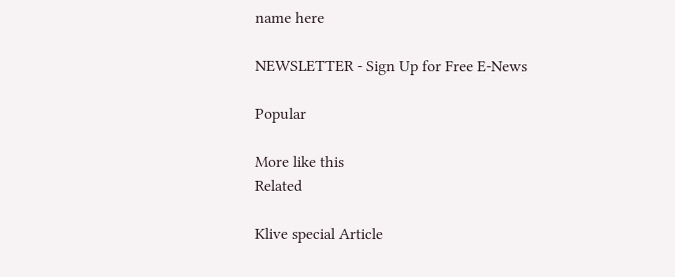name here

NEWSLETTER - Sign Up for Free E-News

Popular

More like this
Related

Klive special Article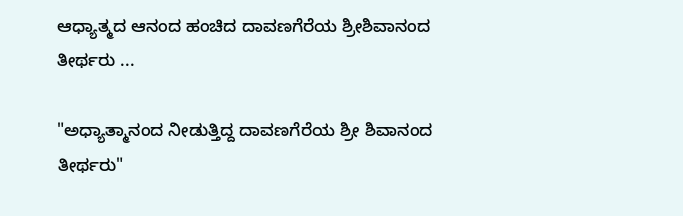ಆಧ್ಯಾತ್ಮದ ಆನಂದ ಹಂಚಿದ ದಾವಣಗೆರೆಯ ಶ್ರೀಶಿವಾನಂದ ತೀರ್ಥರು ...

"ಅಧ್ಯಾತ್ಮಾನಂದ ನೀಡುತ್ತಿದ್ದ ದಾವಣಗೆರೆಯ ಶ್ರೀ ಶಿವಾನಂದ ತೀರ್ಥರು"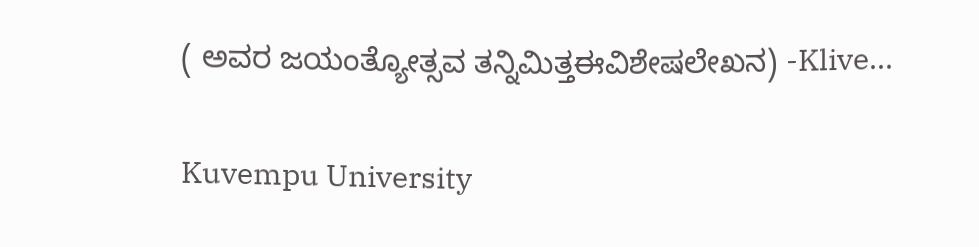( ಅವರ ಜಯಂತ್ಯೋತ್ಸವ ತನ್ನಿಮಿತ್ತಈವಿಶೇಷಲೇಖನ) -Klive...

Kuvempu University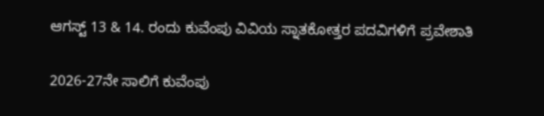ಆಗಸ್ಟ್ 13 & 14. ರಂದು ಕುವೆಂಪು ವಿವಿಯ ಸ್ನಾತಕೋತ್ತರ ಪದವಿಗಳಿಗೆ ಪ್ರವೇಶಾತಿ

2026-27ನೇ ಸಾಲಿಗೆ ಕುವೆಂಪು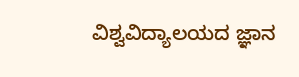ವಿಶ್ವವಿದ್ಯಾಲಯದ ಜ್ಞಾನ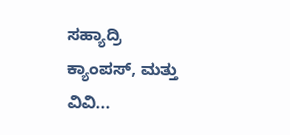ಸಹ್ಯಾದ್ರಿ ಕ್ಯಾಂಪಸ್, ಮತ್ತು ವಿವಿ...